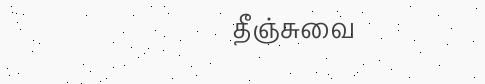தீஞ்சுவை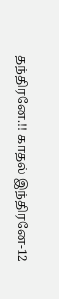தந்திரனே.!! காதல் இந்திரனே-12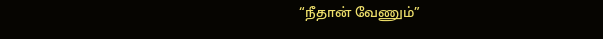“நீதான் வேணும்”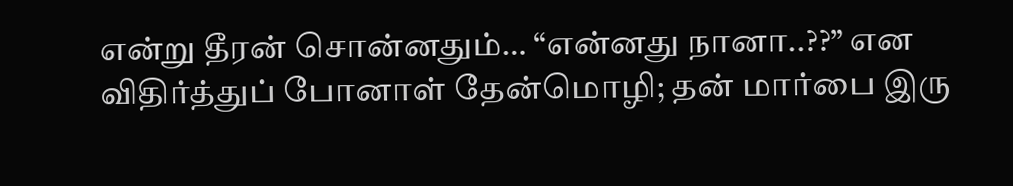என்று தீரன் சொன்னதும்… “என்னது நானா..??” என விதிர்த்துப் போனாள் தேன்மொழி; தன் மார்பை இரு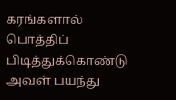கரங்களால் பொத்திப் பிடித்துக்கொண்டு அவள் பயந்து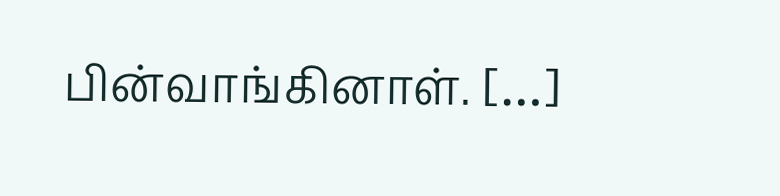பின்வாங்கினாள். […]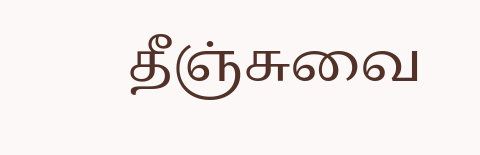தீஞ்சுவை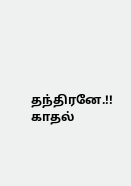தந்திரனே.!! காதல்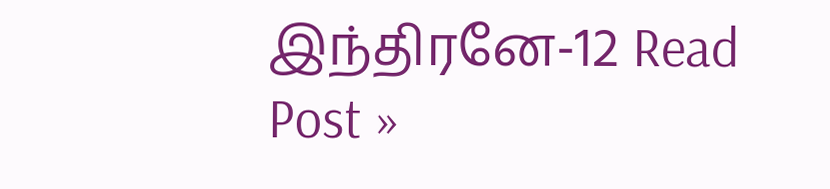இந்திரனே-12 Read Post »